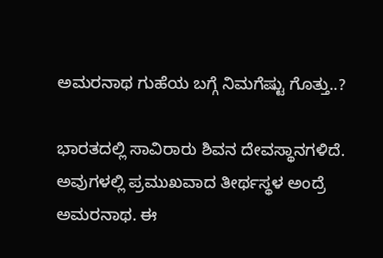ಅಮರನಾಥ ಗುಹೆಯ ಬಗ್ಗೆ ನಿಮಗೆಷ್ಟು ಗೊತ್ತು..?

ಭಾರತದಲ್ಲಿ ಸಾವಿರಾರು ಶಿವನ ದೇವಸ್ಥಾನಗಳಿದೆ. ಅವುಗಳಲ್ಲಿ ಪ್ರಮುಖವಾದ ತೀರ್ಥಸ್ಥಳ ಅಂದ್ರೆ ಅಮರನಾಥ. ಈ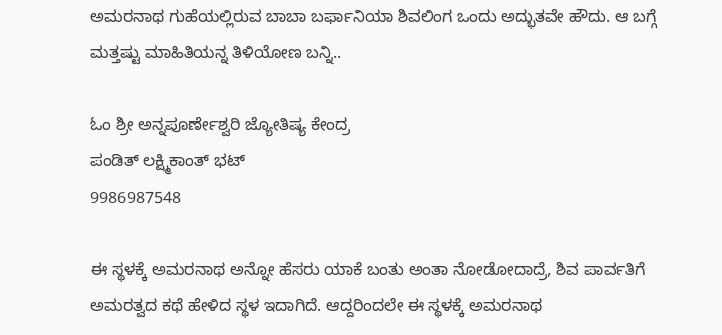ಅಮರನಾಥ ಗುಹೆಯಲ್ಲಿರುವ ಬಾಬಾ ಬರ್ಫಾನಿಯಾ ಶಿವಲಿಂಗ ಒಂದು ಅದ್ಭುತವೇ ಹೌದು. ಆ ಬಗ್ಗೆ ಮತ್ತಷ್ಟು ಮಾಹಿತಿಯನ್ನ ತಿಳಿಯೋಣ ಬನ್ನಿ..

ಓಂ ಶ್ರೀ ಅನ್ನಪೂರ್ಣೇಶ್ವರಿ ಜ್ಯೋತಿಷ್ಯ ಕೇಂದ್ರ
ಪಂಡಿತ್ ಲಕ್ಷ್ಮಿಕಾಂತ್ ಭಟ್
9986987548

ಈ ಸ್ಥಳಕ್ಕೆ ಅಮರನಾಥ ಅನ್ನೋ ಹೆಸರು ಯಾಕೆ ಬಂತು ಅಂತಾ ನೋಡೋದಾದ್ರೆ, ಶಿವ ಪಾರ್ವತಿಗೆ ಅಮರತ್ವದ ಕಥೆ ಹೇಳಿದ ಸ್ಥಳ ಇದಾಗಿದೆ. ಆದ್ದರಿಂದಲೇ ಈ ಸ್ಥಳಕ್ಕೆ ಅಮರನಾಥ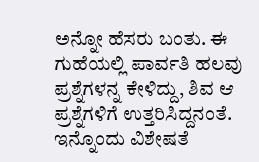ಅನ್ನೋ ಹೆಸರು ಬಂತು. ಈ ಗುಹೆಯಲ್ಲಿ ಪಾರ್ವತಿ ಹಲವು ಪ್ರಶ್ನೆಗಳನ್ನ ಕೇಳಿದ್ದು, ಶಿವ ಆ ಪ್ರಶ್ನೆಗಳಿಗೆ ಉತ್ತರಿಸಿದ್ದನಂತೆ. ಇನ್ನೊಂದು ವಿಶೇಷತೆ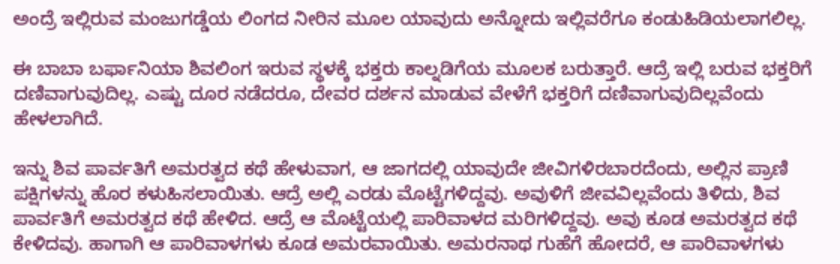ಅಂದ್ರೆ ಇಲ್ಲಿರುವ ಮಂಜುಗಡ್ಡೆಯ ಲಿಂಗದ ನೀರಿನ ಮೂಲ ಯಾವುದು ಅನ್ನೋದು ಇಲ್ಲಿವರೆಗೂ ಕಂಡುಹಿಡಿಯಲಾಗಲಿಲ್ಲ.

ಈ ಬಾಬಾ ಬರ್ಫಾನಿಯಾ ಶಿವಲಿಂಗ ಇರುವ ಸ್ಥಳಕ್ಕೆ ಭಕ್ತರು ಕಾಲ್ನಡಿಗೆಯ ಮೂಲಕ ಬರುತ್ತಾರೆ. ಆದ್ರೆ ಇಲ್ಲಿ ಬರುವ ಭಕ್ತರಿಗೆ ದಣಿವಾಗುವುದಿಲ್ಲ. ಎಷ್ಟು ದೂರ ನಡೆದರೂ, ದೇವರ ದರ್ಶನ ಮಾಡುವ ವೇಳೆಗೆ ಭಕ್ತರಿಗೆ ದಣಿವಾಗುವುದಿಲ್ಲವೆಂದು ಹೇಳಲಾಗಿದೆ.

ಇನ್ನು ಶಿವ ಪಾರ್ವತಿಗೆ ಅಮರತ್ವದ ಕಥೆ ಹೇಳುವಾಗ, ಆ ಜಾಗದಲ್ಲಿ ಯಾವುದೇ ಜೀವಿಗಳಿರಬಾರದೆಂದು, ಅಲ್ಲಿನ ಪ್ರಾಣಿ ಪಕ್ಷಿಗಳನ್ನು ಹೊರ ಕಳುಹಿಸಲಾಯಿತು. ಆದ್ರೆ ಅಲ್ಲಿ ಎರಡು ಮೊಟ್ಟೆಗಳಿದ್ದವು. ಅವುಳಿಗೆ ಜೀವವಿಲ್ಲವೆಂದು ತಿಳಿದು, ಶಿವ ಪಾರ್ವತಿಗೆ ಅಮರತ್ವದ ಕಥೆ ಹೇಳಿದ. ಆದ್ರೆ ಆ ಮೊಟ್ಟೆಯಲ್ಲಿ ಪಾರಿವಾಳದ ಮರಿಗಳಿದ್ದವು. ಅವು ಕೂಡ ಅಮರತ್ವದ ಕಥೆ ಕೇಳಿದವು. ಹಾಗಾಗಿ ಆ ಪಾರಿವಾಳಗಳು ಕೂಡ ಅಮರವಾಯಿತು. ಅಮರನಾಥ ಗುಹೆಗೆ ಹೋದರೆ, ಆ ಪಾರಿವಾಳಗಳು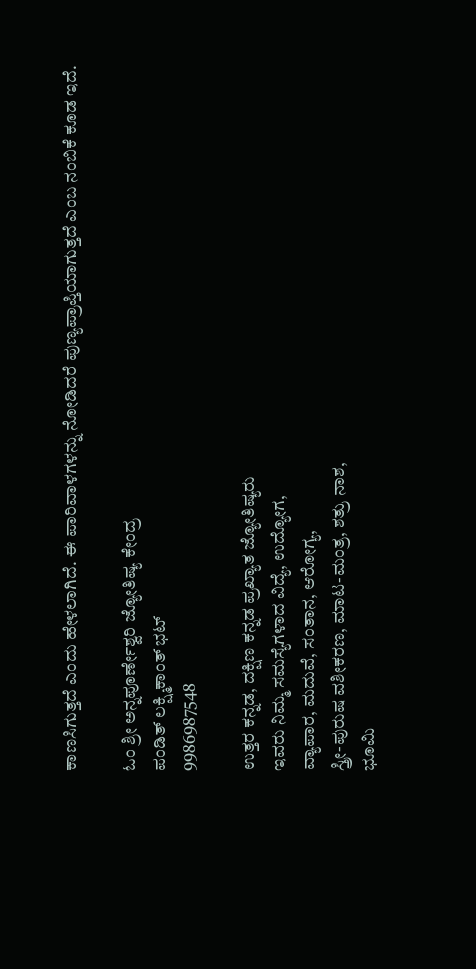ಕಾಣಸಿಗುತ್ತದೆ ಎಂದು ಹೇಳಲಾಗಿದೆ. ಈ ಪಾರಿವಾಳಗಳನ್ನು ನೋಡಿದರೆ ಪುಣ್ಯಪ್ರಾಪ್ತಿಯಾಗುತ್ತದೆ ಎಂಬ ನಂಬಿಕೆ ಕೂಡ ಇದೆ.

ಓಂ ಶ್ರೀ ಅನ್ನಪೂರ್ಣೇಶ್ವರಿ ಜ್ಯೋತಿಷ್ಯ ಕೇಂದ್ರ
ಪಂಡಿತ್ ಲಕ್ಷ್ಮಿಕಾಂತ್ ಭಟ್
9986987548

ಉತ್ತರ ಕನ್ನಡ, ದಕ್ಷಿಣ ಕನ್ನಡ ಪ್ರಖ್ಯಾತ ಜ್ಯೋತಿಷ್ಯರು
ಇವರು ನಿಮ್ಮ ಸಮಸ್ಯೆಗಳಾದ ವಿದ್ಯೆ, ಉದ್ಯೋಗ,
ವ್ಯಾಪಾರ, ಮದುವೆ, ಸಂತಾನ, ಆರೋಗ್ಯ,
ಸ್ತ್ರೀ-ಪುರುಷ ವಶೀಕರಣ, ಮಾಟ-ಮಂತ್ರ, ಶತ್ರು ನಾಶ,
ಭೂಮಿ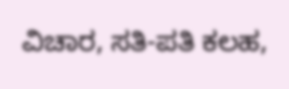ವಿಚಾರ, ಸತಿ-ಪತಿ ಕಲಹ,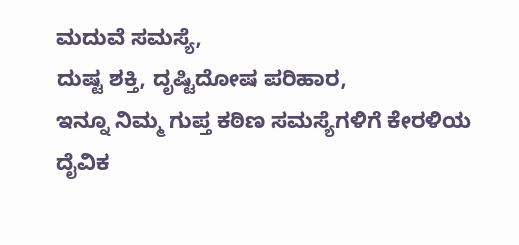ಮದುವೆ ಸಮಸ್ಯೆ,
ದುಷ್ಟ ಶಕ್ತಿ, ದೃಷ್ಟಿದೋಷ ಪರಿಹಾರ,
ಇನ್ನೂ ನಿಮ್ಮ ಗುಪ್ತ ಕಠಿಣ ಸಮಸ್ಯೆಗಳಿಗೆ ಕೇರಳಿಯ
ದೈವಿಕ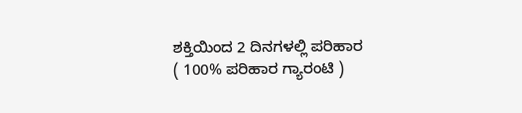ಶಕ್ತಿಯಿಂದ 2 ದಿನಗಳಲ್ಲಿ ಪರಿಹಾರ
( 100% ಪರಿಹಾರ ಗ್ಯಾರಂಟಿ )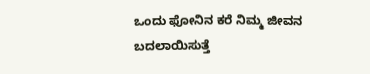ಒಂದು ಫೋನಿನ ಕರೆ ನಿಮ್ಮ ಜೀವನ ಬದಲಾಯಿಸುತ್ತೆ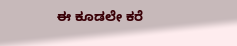ಈ ಕೂಡಲೇ ಕರೆ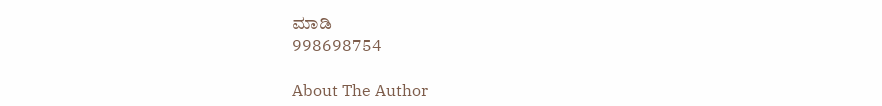ಮಾಡಿ
998698754

About The Author